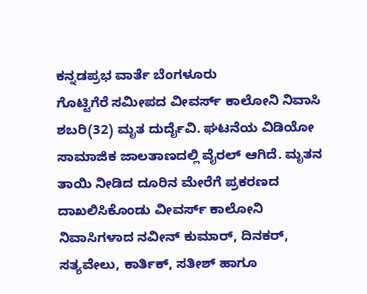ಕನ್ನಡಪ್ರಭ ವಾರ್ತೆ ಬೆಂಗಳೂರು
ಗೊಟ್ಟಿಗೆರೆ ಸಮೀಪದ ವೀವರ್ಸ್ ಕಾಲೋನಿ ನಿವಾಸಿ ಶಬರಿ(32) ಮೃತ ದುರ್ದೈವಿ. ಘಟನೆಯ ವಿಡಿಯೋ ಸಾಮಾಜಿಕ ಜಾಲತಾಣದಲ್ಲಿ ವೈರಲ್ ಆಗಿದೆ. ಮೃತನ ತಾಯಿ ನೀಡಿದ ದೂರಿನ ಮೇರೆಗೆ ಪ್ರಕರಣದ ದಾಖಲಿಸಿಕೊಂಡು ವೀವರ್ಸ್ ಕಾಲೋನಿ ನಿವಾಸಿಗಳಾದ ನವೀನ್ ಕುಮಾರ್, ದಿನಕರ್, ಸತ್ಯವೇಲು, ಕಾರ್ತಿಕ್, ಸತೀಶ್ ಹಾಗೂ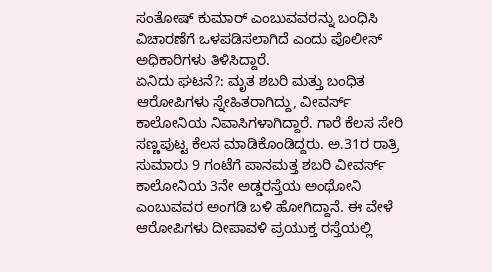ಸಂತೋಷ್ ಕುಮಾರ್ ಎಂಬುವವರನ್ನು ಬಂಧಿಸಿ ವಿಚಾರಣೆಗೆ ಒಳಪಡಿಸಲಾಗಿದೆ ಎಂದು ಪೊಲೀಸ್ ಅಧಿಕಾರಿಗಳು ತಿಳಿಸಿದ್ದಾರೆ.
ಏನಿದು ಘಟನೆ?: ಮೃತ ಶಬರಿ ಮತ್ತು ಬಂಧಿತ ಆರೋಪಿಗಳು ಸ್ನೇಹಿತರಾಗಿದ್ದು, ವೀವರ್ಸ್ ಕಾಲೋನಿಯ ನಿವಾಸಿಗಳಾಗಿದ್ದಾರೆ. ಗಾರೆ ಕೆಲಸ ಸೇರಿ ಸಣ್ಣಪುಟ್ಟ ಕೆಲಸ ಮಾಡಿಕೊಂಡಿದ್ದರು. ಅ.31ರ ರಾತ್ರಿ ಸುಮಾರು 9 ಗಂಟೆಗೆ ಪಾನಮತ್ತ ಶಬರಿ ವೀವರ್ಸ್ ಕಾಲೋನಿಯ 3ನೇ ಅಡ್ಡರಸ್ತೆಯ ಅಂಥೋನಿ ಎಂಬುವವರ ಅಂಗಡಿ ಬಳಿ ಹೋಗಿದ್ದಾನೆ. ಈ ವೇಳೆ ಆರೋಪಿಗಳು ದೀಪಾವಳಿ ಪ್ರಯುಕ್ತ ರಸ್ತೆಯಲ್ಲಿ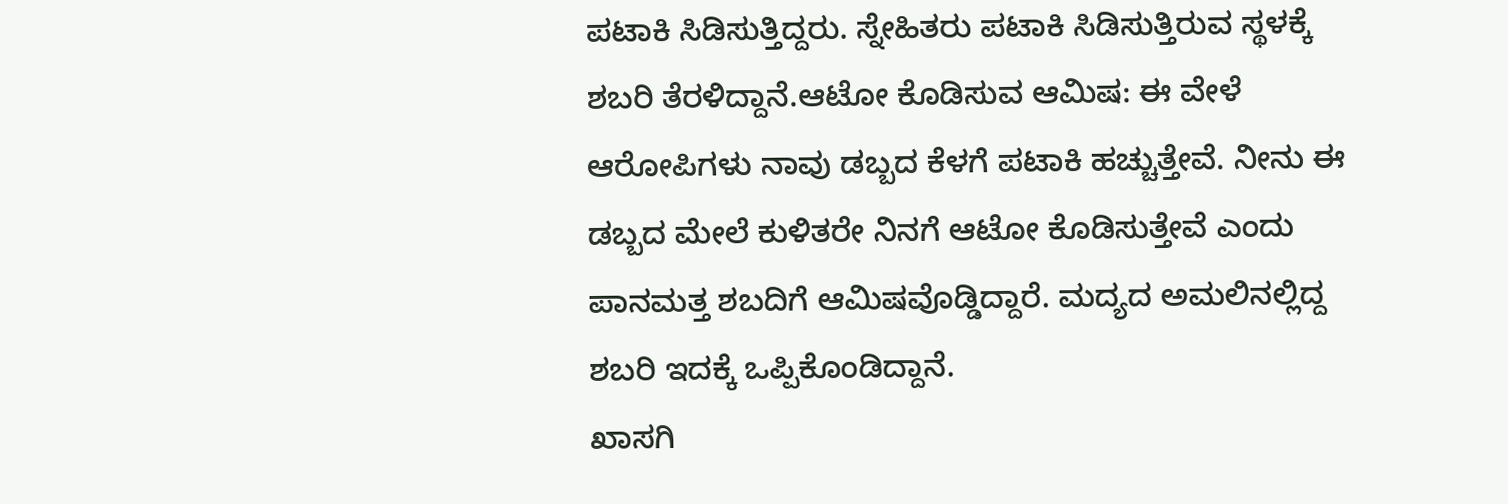ಪಟಾಕಿ ಸಿಡಿಸುತ್ತಿದ್ದರು. ಸ್ನೇಹಿತರು ಪಟಾಕಿ ಸಿಡಿಸುತ್ತಿರುವ ಸ್ಥಳಕ್ಕೆ ಶಬರಿ ತೆರಳಿದ್ದಾನೆ.ಆಟೋ ಕೊಡಿಸುವ ಆಮಿಷ: ಈ ವೇಳೆ ಆರೋಪಿಗಳು ನಾವು ಡಬ್ಬದ ಕೆಳಗೆ ಪಟಾಕಿ ಹಚ್ಚುತ್ತೇವೆ. ನೀನು ಈ ಡಬ್ಬದ ಮೇಲೆ ಕುಳಿತರೇ ನಿನಗೆ ಆಟೋ ಕೊಡಿಸುತ್ತೇವೆ ಎಂದು ಪಾನಮತ್ತ ಶಬದಿಗೆ ಆಮಿಷವೊಡ್ಡಿದ್ದಾರೆ. ಮದ್ಯದ ಅಮಲಿನಲ್ಲಿದ್ದ ಶಬರಿ ಇದಕ್ಕೆ ಒಪ್ಪಿಕೊಂಡಿದ್ದಾನೆ.
ಖಾಸಗಿ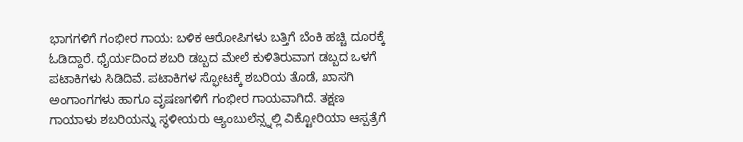ಭಾಗಗಳಿಗೆ ಗಂಭೀರ ಗಾಯ: ಬಳಿಕ ಆರೋಪಿಗಳು ಬತ್ತಿಗೆ ಬೆಂಕಿ ಹಚ್ಚಿ ದೂರಕ್ಕೆ ಓಡಿದ್ದಾರೆ. ಧೈರ್ಯದಿಂದ ಶಬರಿ ಡಬ್ಬದ ಮೇಲೆ ಕುಳಿತಿರುವಾಗ ಡಬ್ಬದ ಒಳಗೆ ಪಟಾಕಿಗಳು ಸಿಡಿದಿವೆ. ಪಟಾಕಿಗಳ ಸ್ಫೋಟಕ್ಕೆ ಶಬರಿಯ ತೊಡೆ, ಖಾಸಗಿ ಅಂಗಾಂಗಗಳು ಹಾಗೂ ವೃಷಣಗಳಿಗೆ ಗಂಭೀರ ಗಾಯವಾಗಿದೆ. ತಕ್ಷಣ ಗಾಯಾಳು ಶಬರಿಯನ್ನು ಸ್ಥಳೀಯರು ಆ್ಯಂಬುಲೆನ್ಸ್ನಲ್ಲಿ ವಿಕ್ಟೋರಿಯಾ ಆಸ್ಪತ್ರೆಗೆ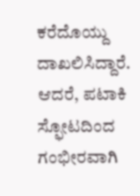ಕರೆದೊಯ್ದು ದಾಖಲಿಸಿದ್ದಾರೆ. ಆದರೆ, ಪಟಾಕಿ ಸ್ಫೋಟದಿಂದ ಗಂಭೀರವಾಗಿ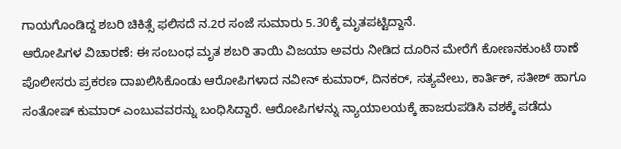ಗಾಯಗೊಂಡಿದ್ದ ಶಬರಿ ಚಿಕಿತ್ಸೆ ಫಲಿಸದೆ ನ.2ರ ಸಂಜೆ ಸುಮಾರು 5.30ಕ್ಕೆ ಮೃತಪಟ್ಟಿದ್ದಾನೆ.
ಆರೋಪಿಗಳ ವಿಚಾರಣೆ: ಈ ಸಂಬಂಧ ಮೃತ ಶಬರಿ ತಾಯಿ ವಿಜಯಾ ಅವರು ನೀಡಿದ ದೂರಿನ ಮೇರೆಗೆ ಕೋಣನಕುಂಟೆ ಠಾಣೆ ಪೊಲೀಸರು ಪ್ರಕರಣ ದಾಖಲಿಸಿಕೊಂಡು ಆರೋಪಿಗಳಾದ ನವೀನ್ ಕುಮಾರ್, ದಿನಕರ್, ಸತ್ಯವೇಲು, ಕಾರ್ತಿಕ್, ಸತೀಶ್ ಹಾಗೂ ಸಂತೋಷ್ ಕುಮಾರ್ ಎಂಬುವವರನ್ನು ಬಂಧಿಸಿದ್ದಾರೆ. ಆರೋಪಿಗಳನ್ನು ನ್ಯಾಯಾಲಯಕ್ಕೆ ಹಾಜರುಪಡಿಸಿ ವಶಕ್ಕೆ ಪಡೆದು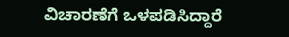ವಿಚಾರಣೆಗೆ ಒಳಪಡಿಸಿದ್ದಾರೆ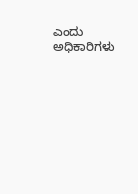ಎಂದು ಅಧಿಕಾರಿಗಳು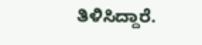ತಿಳಿಸಿದ್ದಾರೆ.